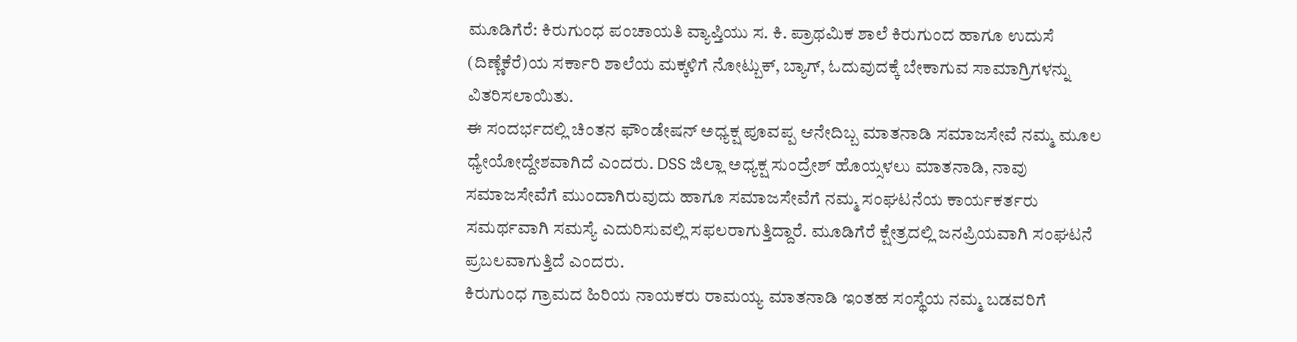ಮೂಡಿಗೆರೆ: ಕಿರುಗುಂಧ ಪಂಚಾಯತಿ ವ್ಯಾಪ್ತಿಯು ಸ. ಕಿ. ಪ್ರಾಥಮಿಕ ಶಾಲೆ ಕಿರುಗುಂದ ಹಾಗೂ ಉದುಸೆ (ದಿಣ್ಣೆಕೆರೆ)ಯ ಸರ್ಕಾರಿ ಶಾಲೆಯ ಮಕ್ಕಳಿಗೆ ನೋಟ್ಬುಕ್, ಬ್ಯಾಗ್, ಓದುವುದಕ್ಕೆ ಬೇಕಾಗುವ ಸಾಮಾಗ್ರಿಗಳನ್ನು ವಿತರಿಸಲಾಯಿತು.
ಈ ಸಂದರ್ಭದಲ್ಲಿ ಚಿಂತನ ಫೌಂಡೇಷನ್ ಅಧ್ಯಕ್ಷ ಪೂವಪ್ಪ ಆನೇದಿಬ್ಬ ಮಾತನಾಡಿ ಸಮಾಜಸೇವೆ ನಮ್ಮ ಮೂಲ ಧ್ಯೇಯೋದ್ದೇಶವಾಗಿದೆ ಎಂದರು. DSS ಜಿಲ್ಲಾ ಅಧ್ಯಕ್ಷ ಸುಂದ್ರೇಶ್ ಹೊಯ್ಸಳಲು ಮಾತನಾಡಿ, ನಾವು ಸಮಾಜಸೇವೆಗೆ ಮುಂದಾಗಿರುವುದು ಹಾಗೂ ಸಮಾಜಸೇವೆಗೆ ನಮ್ಮ ಸಂಘಟನೆಯ ಕಾರ್ಯಕರ್ತರು ಸಮರ್ಥವಾಗಿ ಸಮಸ್ಯೆ ಎದುರಿಸುವಲ್ಲಿ ಸಫಲರಾಗುತ್ತಿದ್ದಾರೆ. ಮೂಡಿಗೆರೆ ಕ್ಷೇತ್ರದಲ್ಲಿ ಜನಪ್ರಿಯವಾಗಿ ಸಂಘಟನೆ ಪ್ರಬಲವಾಗುತ್ತಿದೆ ಎಂದರು.
ಕಿರುಗುಂಧ ಗ್ರಾಮದ ಹಿರಿಯ ನಾಯಕರು ರಾಮಯ್ಯ ಮಾತನಾಡಿ ಇಂತಹ ಸಂಸ್ಥೆಯ ನಮ್ಮ ಬಡವರಿಗೆ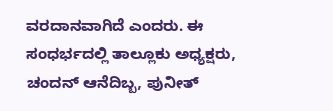ವರದಾನವಾಗಿದೆ ಎಂದರು. ಈ ಸಂಧರ್ಭದಲ್ಲಿ ತಾಲ್ಲೂಕು ಅಧ್ಯಕ್ಷರು, ಚಂದನ್ ಆನೆದಿಬ್ಬ, ಪುನೀತ್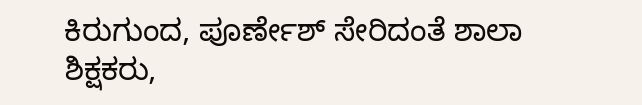ಕಿರುಗುಂದ, ಪೂರ್ಣೇಶ್ ಸೇರಿದಂತೆ ಶಾಲಾ ಶಿಕ್ಷಕರು,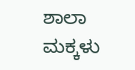ಶಾಲಾ ಮಕ್ಕಳು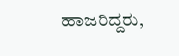ಹಾಜರಿದ್ದರು,